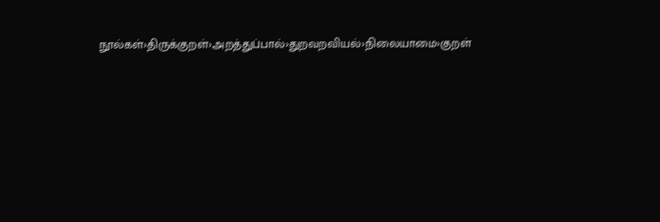நூல்கள்›திருக்குறள்›அறத்துப்பால்›துறவறவியல்›நிலையாமை›குறள்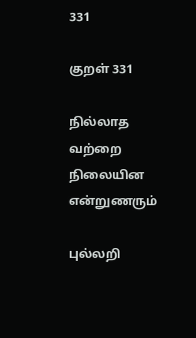331

குறள் 331

நில்லாத வற்றை நிலையின என்றுணரும்

புல்லறி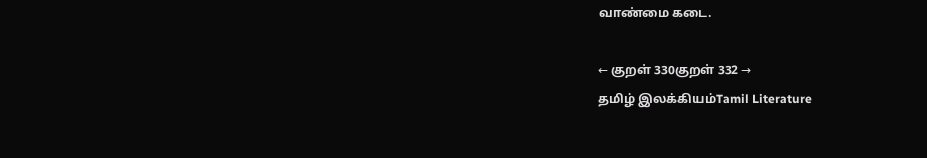வாண்மை கடை.

← குறள் 330குறள் 332 →
தமிழ் இலக்கியம்Tamil Literature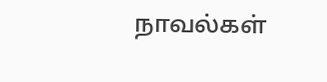நாவல்கள்